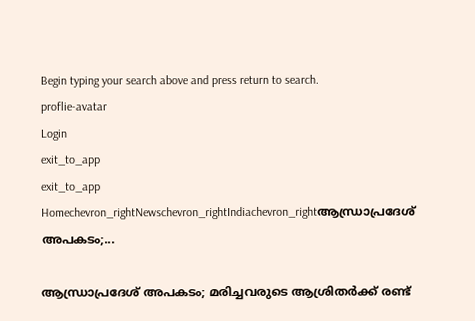Begin typing your search above and press return to search.
proflie-avatar
Login
exit_to_app
exit_to_app
Homechevron_rightNewschevron_rightIndiachevron_rightആന്ധ്രാപ്രദേശ് അപകടം;...

ആന്ധ്രാപ്രദേശ് അപകടം; മരിച്ചവരുടെ ആശ്രിതർക്ക് രണ്ട്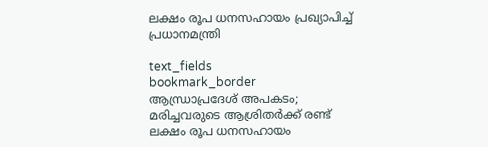ലക്ഷം രൂപ ധനസഹായം പ്രഖ‍്യാപിച്ച് പ്രധാനമന്ത്രി

text_fields
bookmark_border
ആന്ധ്രാപ്രദേശ് അപകടം; മരിച്ചവരുടെ ആശ്രിതർക്ക് രണ്ട് ലക്ഷം രൂപ ധനസഹായം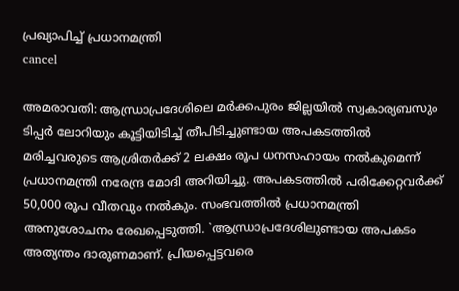പ്രഖ‍്യാപിച്ച് പ്രധാനമന്ത്രി
cancel

അമരാവതി: ആന്ധ്രാപ്രദേശിലെ മർക്കപുരം ജില്ലയിൽ സ്വകാര്യബസും ടിപ്പർ ലോറിയും കൂട്ടിയിടിച്ച് തീപിടിച്ചുണ്ടായ അപകടത്തിൽ മരിച്ചവരുടെ ആശ്രിതർക്ക് 2 ലക്ഷം രൂപ ധനസഹായം നൽകുമെന്ന് പ്രധാനമന്ത്രി നരേന്ദ്ര മോദി അറിയിച്ചു. അപകടത്തിൽ പരിക്കേറ്റവർക്ക് 50,000 രൂപ വീതവും നൽകും. സംഭവത്തിൽ പ്രധാനമന്ത്രി അനുശോചനം രേഖപ്പെടുത്തി. `ആന്ധ്രാപ്രദേശിലുണ്ടായ അപകടം അത്യന്തം ദാരുണമാണ്. പ്രിയപ്പെട്ടവരെ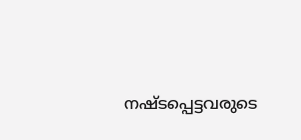നഷ്ടപ്പെട്ടവരുടെ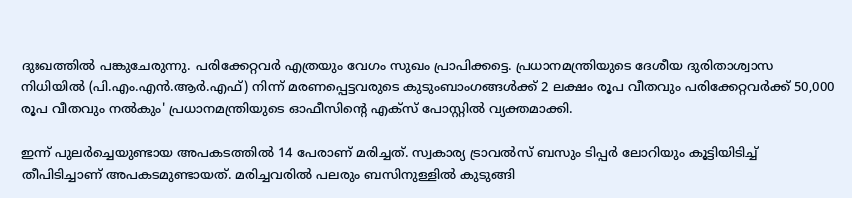ദുഃഖത്തിൽ പങ്കുചേരുന്നു. പരിക്കേറ്റവർ എത്രയും വേഗം സുഖം പ്രാപിക്കട്ടെ. പ്രധാനമന്ത്രിയുടെ ദേശീയ ദുരിതാശ്വാസ നിധിയിൽ (പി.എം.എന്‍.ആർ.എഫ്) നിന്ന് മരണപ്പെട്ടവരുടെ കുടുംബാംഗങ്ങൾക്ക് 2 ലക്ഷം രൂപ വീതവും പരിക്കേറ്റവർക്ക് 50,000 രൂപ വീതവും നൽകും' പ്രധാനമന്ത്രിയുടെ ഓഫീസിന്‍റെ എക്സ് പോസ്റ്റിൽ വ്യക്തമാക്കി.

ഇന്ന് പുലർച്ചെയുണ്ടായ അപകടത്തിൽ 14 പേരാണ് മരിച്ചത്. സ്വകാര്യ ട്രാവൽസ് ബസും ടിപ്പർ ലോറിയും കൂട്ടിയിടിച്ച് തീപിടിച്ചാണ് അപകടമുണ്ടായത്. മരിച്ചവരിൽ പലരും ബസിനുള്ളിൽ കുടുങ്ങി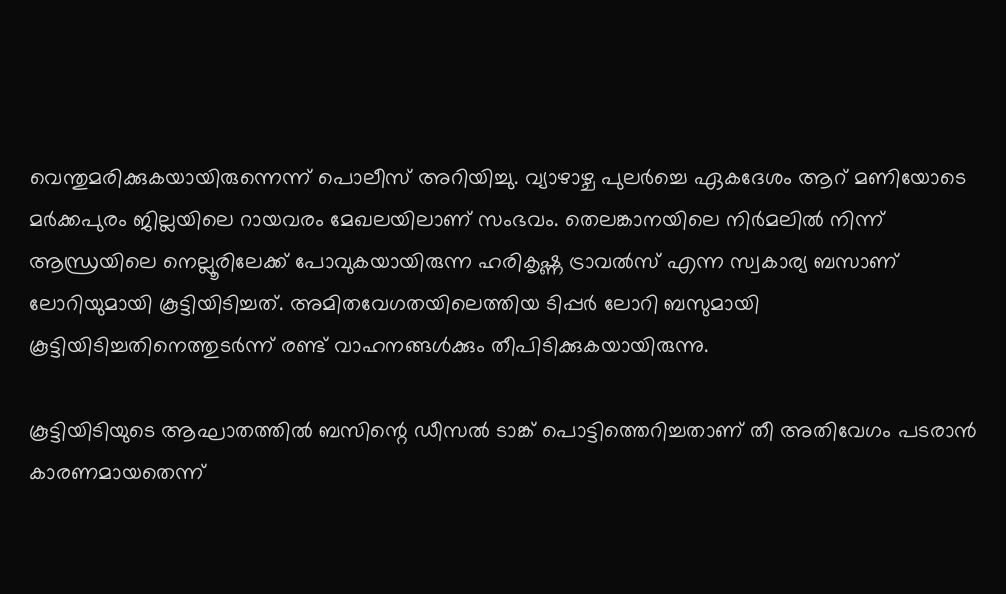വെന്തുമരിക്കുകയായിരുന്നെന്ന് പൊലീസ് അറിയിച്ചു. വ്യാഴാഴ്ച പുലർച്ചെ ഏകദേശം ആറ് മണിയോടെ മർക്കപുരം ജില്ലയിലെ റായവരം മേഖലയിലാണ് സംഭവം. തെലങ്കാനയിലെ നിർമലിൽ നിന്ന് ആന്ധ്രയിലെ നെല്ലൂരിലേക്ക് പോവുകയായിരുന്ന ഹരികൃഷ്ണ ട്രാവൽസ് എന്ന സ്വകാര്യ ബസാണ് ലോറിയുമായി കൂട്ടിയിടിച്ചത്. അമിതവേഗതയിലെത്തിയ ടിപ്പർ ലോറി ബസുമായി കൂട്ടിയിടിച്ചതിനെത്തുടർന്ന് രണ്ട് വാഹനങ്ങൾക്കും തീപിടിക്കുകയായിരുന്നു.

കൂട്ടിയിടിയുടെ ആഘാതത്തിൽ ബസിന്റെ ഡീസൽ ടാങ്ക് പൊട്ടിത്തെറിച്ചതാണ് തീ അതിവേഗം പടരാൻ കാരണമായതെന്ന്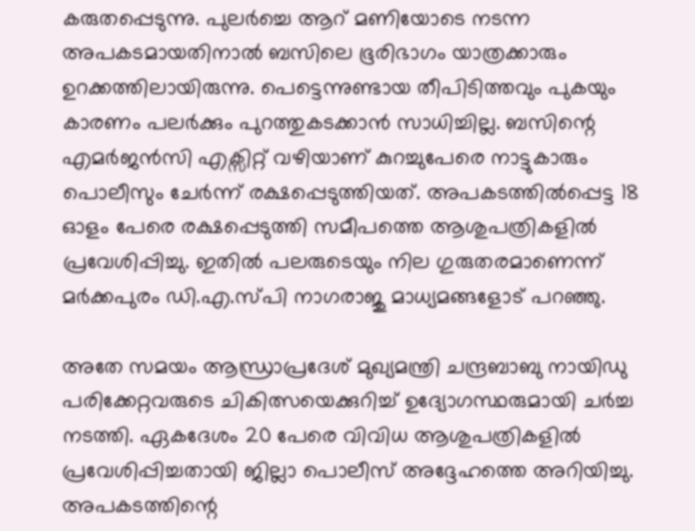കരുതപ്പെടുന്നു. പുലർച്ചെ ആറ് മണിയോടെ നടന്ന അപകടമായതിനാൽ ബസിലെ ഭൂരിഭാഗം യാത്രക്കാരും ഉറക്കത്തിലായിരുന്നു. പെട്ടെന്നുണ്ടായ തീപിടിത്തവും പുകയും കാരണം പലർക്കും പുറത്തുകടക്കാൻ സാധിച്ചില്ല. ബസിന്റെ എമർജൻസി എക്സിറ്റ് വഴിയാണ് കുറച്ചുപേരെ നാട്ടുകാരും പൊലീസും ചേർന്ന് രക്ഷപ്പെടുത്തിയത്. അപകടത്തിൽപ്പെട്ട 18 ഓളം പേരെ രക്ഷപ്പെടുത്തി സമീപത്തെ ആശുപത്രികളിൽ പ്രവേശിപ്പിച്ചു. ഇതിൽ പലരുടെയും നില ഗുരുതരമാണെന്ന് മർക്കപുരം ഡി.എ.സ്പി നാഗരാജു മാധ്യമങ്ങളോട് പറഞ്ഞു.

അതേ സമയം ആന്ധ്രാപ്രദേശ് മുഖ്യമന്ത്രി ചന്ദ്രബാബു നായിഡു പരിക്കേറ്റവരുടെ ചികിത്സയെക്കുറിച്ച് ഉദ്യോഗസ്ഥരുമായി ചർച്ച നടത്തി. ഏകദേശം 20 പേരെ വിവിധ ആശുപത്രികളിൽ പ്രവേശിപ്പിച്ചതായി ജില്ലാ പൊലീസ് അദ്ദേഹത്തെ അറിയിച്ചു. അപകടത്തിന്റെ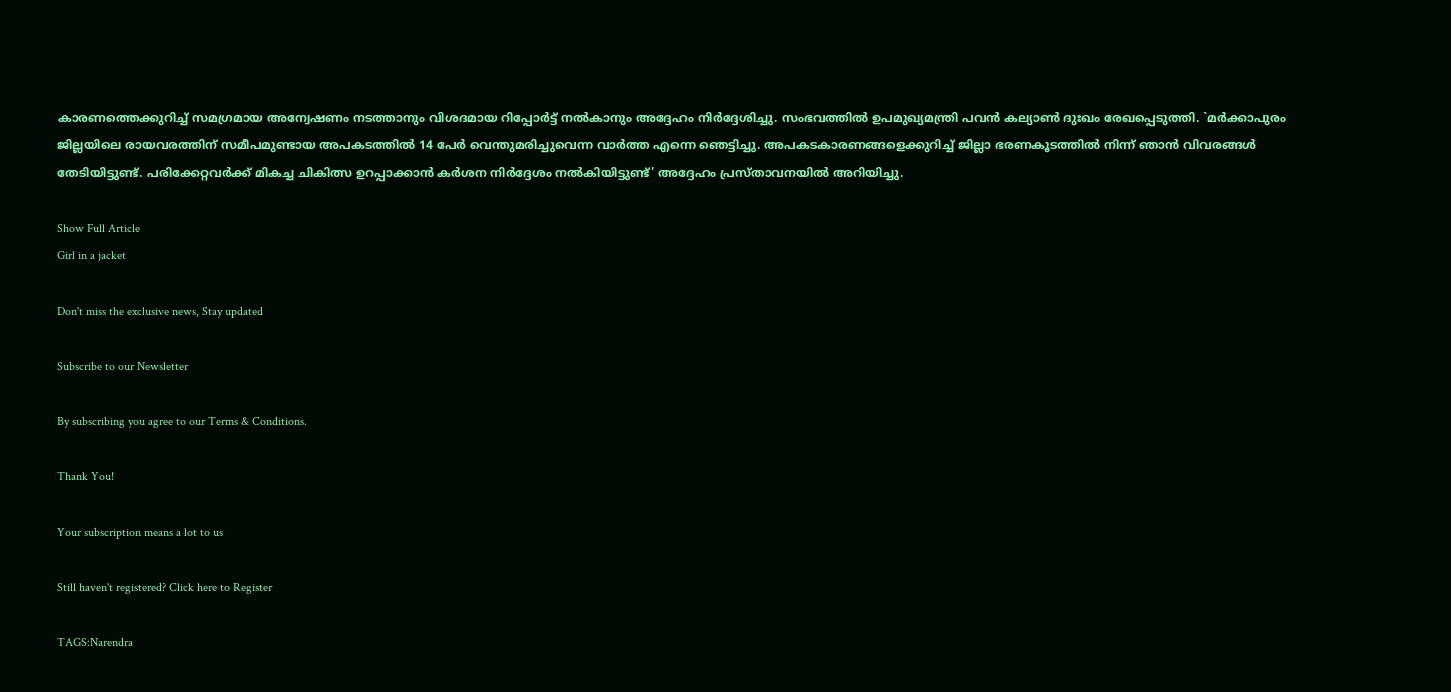കാരണത്തെക്കുറിച്ച് സമഗ്രമായ അന്വേഷണം നടത്താനും വിശദമായ റിപ്പോർട്ട് നൽകാനും അദ്ദേഹം നിർദ്ദേശിച്ചു. സംഭവത്തിൽ ഉപമുഖ്യമന്ത്രി പവൻ കല്യാൺ ദുഃഖം രേഖപ്പെടുത്തി. `മർക്കാപുരം ജില്ലയിലെ രായവരത്തിന് സമീപമുണ്ടായ അപകടത്തിൽ 14 പേർ വെന്തുമരിച്ചുവെന്ന വാർത്ത എന്നെ ഞെട്ടിച്ചു. അപകടകാരണങ്ങളെക്കുറിച്ച് ജില്ലാ ഭരണകൂടത്തിൽ നിന്ന് ഞാൻ വിവരങ്ങൾ തേടിയിട്ടുണ്ട്. പരിക്കേറ്റവർക്ക് മികച്ച ചികിത്സ ഉറപ്പാക്കാൻ കർശന നിർദ്ദേശം നൽകിയിട്ടുണ്ട്' അദ്ദേഹം പ്രസ്താവനയിൽ അറിയിച്ചു.

Show Full Article
Girl in a jacket

Don't miss the exclusive news, Stay updated

Subscribe to our Newsletter

By subscribing you agree to our Terms & Conditions.

Thank You!

Your subscription means a lot to us

Still haven't registered? Click here to Register

TAGS:Narendra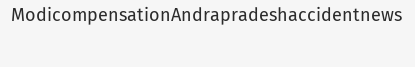ModicompensationAndrapradeshaccidentnews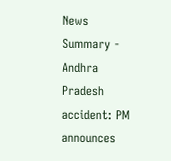News Summary - Andhra Pradesh accident: PM announces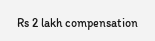Rs 2 lakh compensation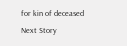for kin of deceased
Next Story